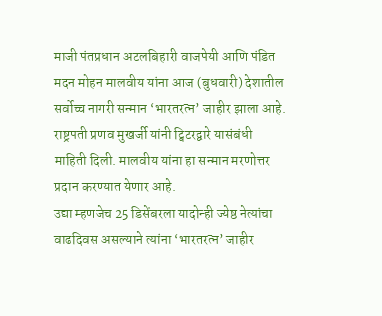माजी पंतप्रधान अटलबिहारी वाजपेयी आणि पंडित मदन मोहन मालवीय यांना आज (बुधवारी) देशातील सर्वोच्च नागरी सन्मान ‘भारतरत्न’ जाहीर झाला आहे.
राष्ट्रपती प्रणव मुखर्जी यांनी ट्विटरद्वारे यासंबंधी माहिती दिली. मालवीय यांना हा सन्मान मरणोत्तर प्रदान करण्यात येणार आहे.
उद्या म्हणजेच 25 डिसेंबरला यादोन्ही ज्येष्ठ नेत्यांचा वाढदिवस असल्याने त्यांना ‘भारतरत्न’ जाहीर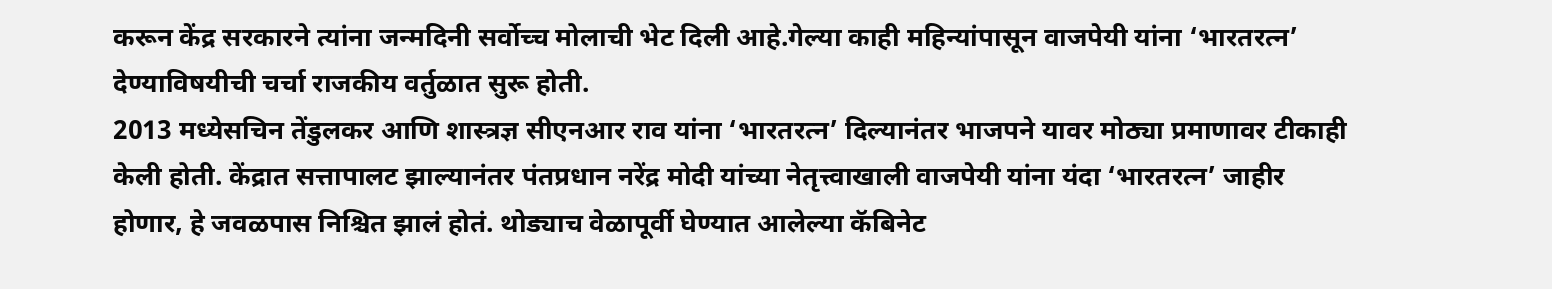करून केंद्र सरकारने त्यांना जन्मदिनी सर्वोच्च मोलाची भेट दिली आहे.गेल्या काही महिन्यांपासून वाजपेयी यांना ‘भारतरत्न’ देण्याविषयीची चर्चा राजकीय वर्तुळात सुरू होती.
2013 मध्येसचिन तेंडुलकर आणि शास्त्रज्ञ सीएनआर राव यांना ‘भारतरत्न’ दिल्यानंतर भाजपने यावर मोठ्या प्रमाणावर टीकाही केली होती. केंद्रात सत्तापालट झाल्यानंतर पंतप्रधान नरेंद्र मोदी यांच्या नेतृत्त्वाखाली वाजपेयी यांना यंदा ‘भारतरत्न’ जाहीर होणार, हे जवळपास निश्चित झालं होतं. थोड्याच वेळापूर्वी घेण्यात आलेल्या कॅबिनेट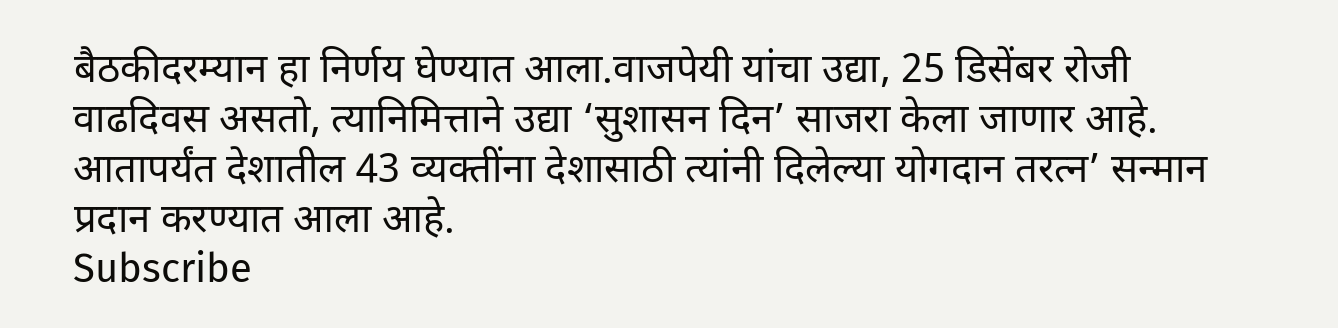बैठकीदरम्यान हा निर्णय घेण्यात आला.वाजपेयी यांचा उद्या, 25 डिसेंबर रोजी वाढदिवस असतो, त्यानिमित्ताने उद्या ‘सुशासन दिन’ साजरा केला जाणार आहे. आतापर्यंत देशातील 43 व्यक्तींना देशासाठी त्यांनी दिलेल्या योगदान तरत्न’ सन्मान प्रदान करण्यात आला आहे.
Subscribe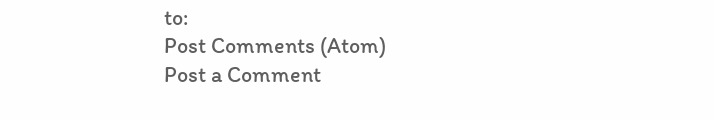to:
Post Comments (Atom)
Post a Comment